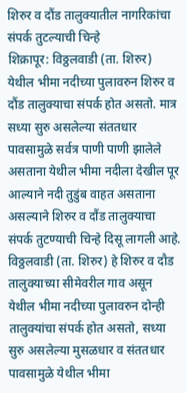शिरुर व दौंड तालुक्यातील नागरिकांचा संपर्क तुटल्याची चिन्हे
शिक्रापूर: विठ्ठलवाडी (ता. शिरुर) येथील भीमा नदीच्या पुलावरुन शिरुर व दौंड तालुक्याचा संपर्क होत असतो. मात्र सध्या सुरु असलेल्या संततधार पावसामुळे सर्वत्र पाणी पाणी झालेले असताना येथील भीमा नदीला देखील पूर आल्याने नदी तुडुंब वाहत असताना असल्याने शिरुर व दौंड तालुक्याचा संपर्क तुटण्याची चिन्हे दिसू लागली आहे.
विठ्ठलवाडी (ता. शिरुर) हे शिरुर व दौड तालुक्याच्या सीमेवरील गाव असून येथील भीमा नदीच्या पुलावरुन दोन्ही तालुक्यांचा संपर्क होत असतो, सध्या सुरु असलेल्या मुसळधार व संततधार पावसामुळे येथील भीमा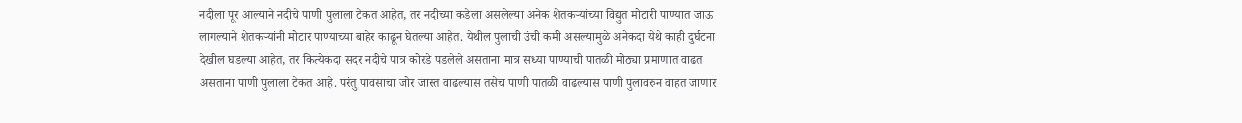नदीला पूर आल्याने नदीचे पाणी पुलाला टेकत आहेत, तर नदीच्या कडेला असलेल्या अनेक शेतकऱ्यांच्या विद्युत मोटारी पाण्यात जाऊ लागल्याने शेतकऱ्यांनी मोटार पाण्याच्या बाहेर काढून घेतल्या आहेत. येथील पुलाची उंची कमी असल्यामुळे अनेकदा येथे काही दुर्घटना देखील घडल्या आहेत, तर कित्येकदा सदर नदीचे पात्र कोरडे पडलेले असताना मात्र सध्या पाण्याची पातळी मोठ्या प्रमाणात वाढत असताना पाणी पुलाला टेकत आहे. परंतु पावसाचा जोर जास्त वाढल्यास तसेच पाणी पातळी वाढल्यास पाणी पुलावरुन वाहत जाणार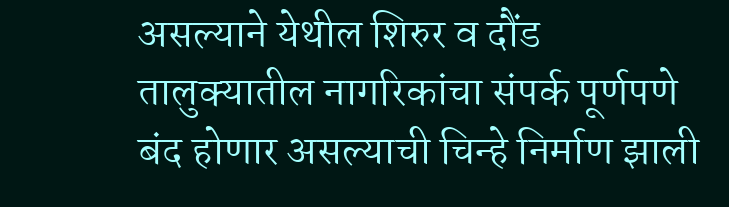असल्याने येथील शिरुर व दौंड तालुक्यातील नागरिकांचा संपर्क पूर्णपणे बंद होणार असल्याची चिन्हे निर्माण झाली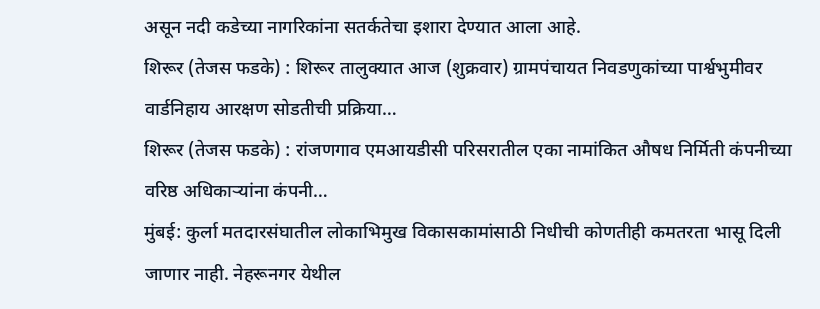असून नदी कडेच्या नागरिकांना सतर्कतेचा इशारा देण्यात आला आहे.
शिरूर (तेजस फडके) : शिरूर तालुक्यात आज (शुक्रवार) ग्रामपंचायत निवडणुकांच्या पार्श्वभुमीवर वार्डनिहाय आरक्षण सोडतीची प्रक्रिया…
शिरूर (तेजस फडके) : रांजणगाव एमआयडीसी परिसरातील एका नामांकित औषध निर्मिती कंपनीच्या वरिष्ठ अधिकाऱ्यांना कंपनी…
मुंबई: कुर्ला मतदारसंघातील लोकाभिमुख विकासकामांसाठी निधीची कोणतीही कमतरता भासू दिली जाणार नाही. नेहरूनगर येथील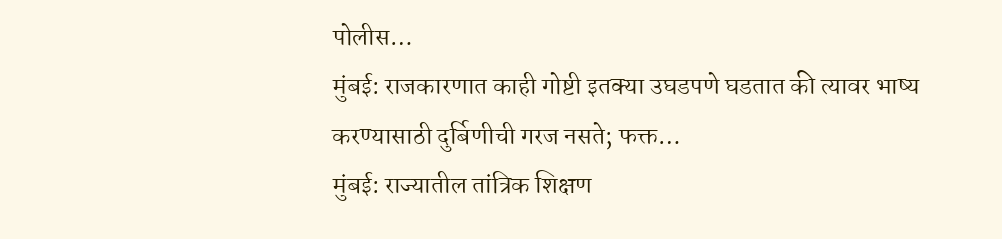पोलीस…
मुंबई: राजकारणात काही गोष्टी इतक्या उघडपणे घडतात की त्यावर भाष्य करण्यासाठी दुर्बिणीची गरज नसते; फक्त…
मुंबई: राज्यातील तांत्रिक शिक्षण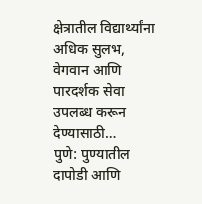क्षेत्रातील विद्यार्थ्यांना अधिक सुलभ, वेगवान आणि पारदर्शक सेवा उपलब्ध करून देण्यासाठी…
पुणे: पुण्यातील दापोडी आणि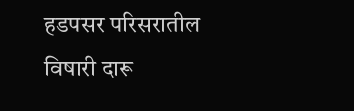हडपसर परिसरातील विषारी दारू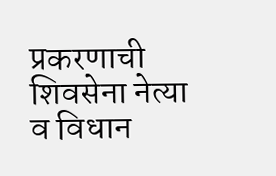प्रकरणाची शिवसेना नेत्या व विधान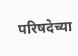परिषदेच्या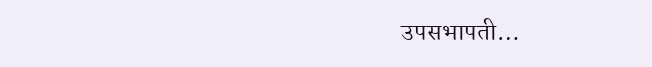उपसभापती…